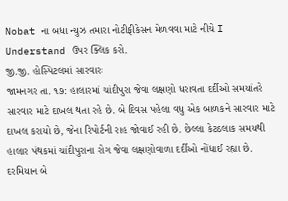Nobat ના બધા ન્યુઝ તમારા નોટીફીકેસન મેળવવા માટે નીચે I Understand ઉપર ક્લિક કરો.
જી.જી. હોસ્પિટલમાં સારવારઃ
જામનગર તા. ૧૭: હાલારમાં ચાંદીપુરા જેવા લક્ષણો ધરાવતા દર્દીઓ સમયાંતરે સારવાર માટે દાખલ થતા રહે છે. બે દિવસ પહેલા વધુ એક બાળકને સારવાર માટે દાખલ કરાયો છે, જેના રિપોર્ટની રાહ જોવાઈ રહી છે. છેલ્લા કેટઠલાક સમયથી હાલાર પંથકમાં ચાંદીપુરાના રોગ જેવા લક્ષણોવાળા દર્દીઓ નોંધાઈ રહ્યા છે.
દરમિયાન બે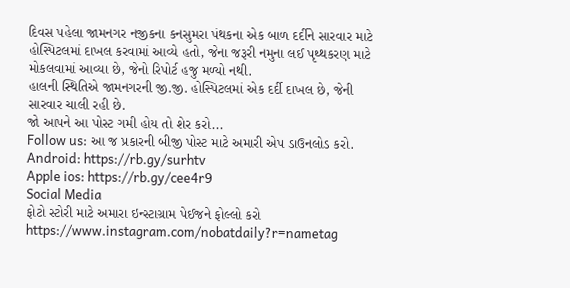દિવસ પહેલા જામનગર નજીકના કનસુમરા પંથકના એક બાળ દર્દીને સારવાર માટે હોસ્પિટલમાં દાખલ કરવામાં આવ્યે હતો, જેના જરૂરી નમુના લઈ પૃથ્થકરણ માટે મોકલવામાં આવ્યા છે, જેનો રિપોર્ટ હજુ મળ્યો નથી.
હાલની સ્થિતિએ જામનગરની જી.જી. હોસ્પિટલમાં એક દર્દી દાખલ છે, જેની સારવાર ચાલી રહી છે.
જો આપને આ પોસ્ટ ગમી હોય તો શેર કરો...
Follow us: આ જ પ્રકારની બીજી પોસ્ટ માટે અમારી એપ ડાઉનલોડ કરો.
Android: https://rb.gy/surhtv
Apple ios: https://rb.gy/cee4r9
Social Media
ફોટો સ્ટોરી માટે અમારા ઇન્સ્ટાગ્રામ પેઈજને ફોલ્લો કરો
https://www.instagram.com/nobatdaily?r=nametag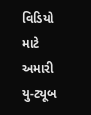વિડિયો માટે અમારી યુ-ટ્યૂબ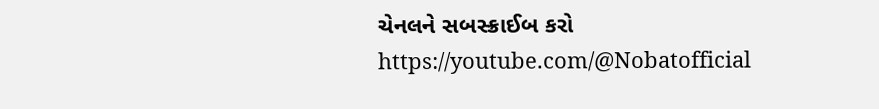ચેનલને સબસ્ક્રાઈબ કરો
https://youtube.com/@Nobatofficial